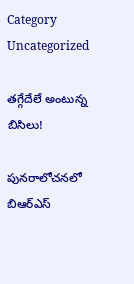Category Uncategorized

తగ్గేదేలే అంటున్న బిసిలు!

పునరాలోచనలో బిఆర్‌ఎస్‌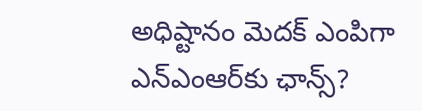అధిష్టానం మెదక్‌ ఎం‌పిగా ఎన్‌ఎంఆర్‌కు ఛాన్స్?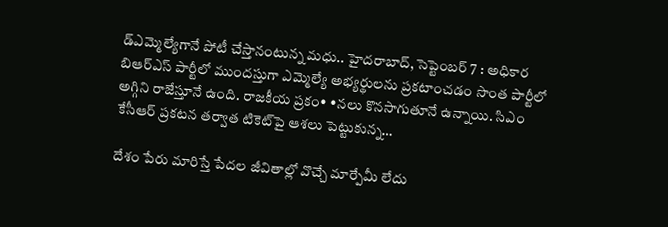డ్ఎమ్మెల్యేగానే పోటీ చేస్తానంటున్న మధు.. హైదరాబాద్‌, సెప్టెంబర్‌ 7 : అధికార బిఆర్‌ఎస్‌ ‌పార్టీలో ముందస్తుగా ఎమ్మెల్యే అభ్యర్థులను ప్రకటాంచడం సొంత పార్టీలో అగ్గిని రాజేస్తూనే ఉంది. రాజకీయ ప్రకం• •నలు కొనసాగుతూనే ఉన్నాయి. సిఎం కేసీఆర్‌ ‌ప్రకటన తర్వాత టికెట్‌పై ఆశలు పెట్టుకున్న…

దేశం పేరు మారిస్తే పేదల జీవితాల్లో వొచ్చే మార్పేమీ లేదు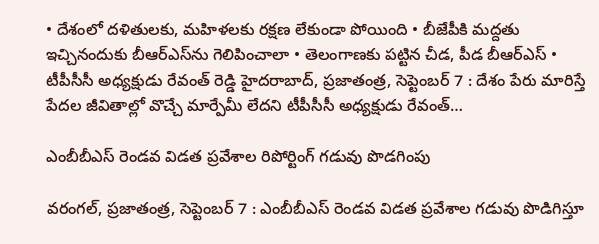• దేశంలో దళితులకు, మహిళలకు రక్షణ లేకుండా పోయింది • బీజేపీకి మద్దతు ఇచ్చినందుకు బీఆర్‌ఎస్‌ను గెలిపించాలా • తెలంగాణకు పట్టిన చీడ, పీడ బీఆర్‌ఎస్‌ • టీపీసీసీ అధ్యక్షుడు రేవంత్‌ ‌రెడ్డి హైదరాబాద్‌, ప్రజాతంత్ర, సెప్టెంబర్‌ 7 : దేశం పేరు మారిస్తే పేదల జీవితాల్లో వొచ్చే మార్పేమీ లేదని టీపీసీసీ అధ్యక్షుడు రేవంత్‌…

ఎం‌బీబీఎస్‌ ‌రెండవ విడత ప్రవేశాల రిపోర్టింగ్‌ ‌గడువు పొడగింపు

వరంగల్‌, ప్రజాతంత్ర, సెప్టెంబర్‌ 7 : ఎం‌బీబీఎస్‌ ‌రెండవ విడత ప్రవేశాల గడువు పొడిగిస్తూ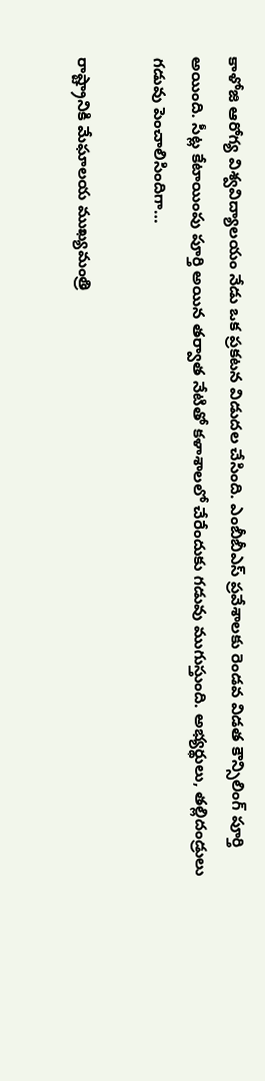కాళోజి ఆరోగ్య విశ్వవిద్యాలయం నేడు ఒక ప్రకటన విడుదల చేసింది. ఎంబీబీఎస్‌ ‌ప్రవేశాలకు రెండవ విడత కౌన్సిలింగ్‌ ‌పూర్తి అయింది. సీట్ల కేటాయింపు పూర్తి అయిన తర్వాత నేటితో కళాశాలలో చేరేందుకు గడువు ముగుస్తుంది. అభ్యర్థులు, తల్లిదండ్రులు గడువు పెంచాలిసిందిగా…

రాష్ట్రానికి మేఘాలయ ముఖ్యమంత్రి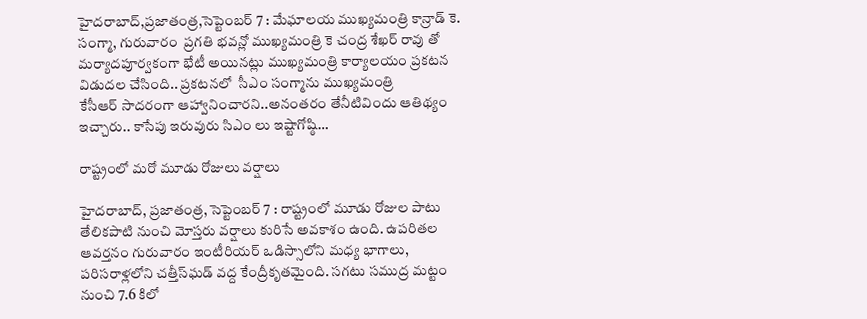హైదరాబాద్‌,ప్రజాతంత్ర,సెప్టెంబర్‌ 7 : మేఘాలయ ముఖ్యమంత్రి కాన్రాడ్‌ ‌కె. సంగ్మా, గురువారం  ప్రగతి భవన్లో ముఖ్యమంత్రి కె చంద్ర శేఖర్‌ ‌రావు తో మర్యాదపూర్వకంగా భేటీ అయినట్లు ముఖ్యమంత్రి కార్యాలయం ప్రకటన విడుదల చేసింది.. ప్రకటనలో  సీఎం సంగ్మాను ముఖ్యమంత్రి కేసీఆర్‌ ‌సాదరంగా ఆహ్వానించారని..అనంతరం తేనీటివిందు ఆతిథ్యం ఇచ్చారు.. కాసేపు ఇరువురు సిఎం లు ఇష్టాగోష్ఠి…

రాష్ట్రంలో మరో మూడు రోజులు వర్షాలు

హైదరాబాద్‌, ప్రజాతంత్ర, సెప్టెంబర్‌ 7 : రాష్ట్రంలో మూడు రోజుల పాటు తేలికపాటి నుంచి మోస్తరు వర్షాలు కురిసే అవకాశం ఉంది. ఉపరితల ఆవర్తనం గురువారం ఇంటీరియర్‌ ఒడిస్సాలోని మధ్య భాగాలు, పరిసరాళ్లలోని చత్తీస్‌ఘడ్‌ ‌వద్ద కేంద్రీకృతమైంది. సగటు సముద్ర మట్టం నుంచి 7.6 కిలో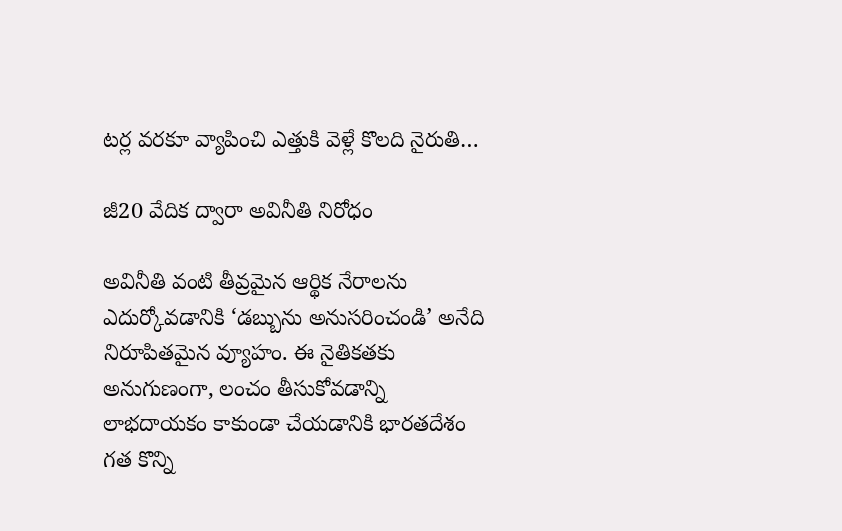టర్ల వరకూ వ్యాపించి ఎత్తుకి వెళ్లే కొలది నైరుతి…

జీ20 వేదిక ద్వారా అవినీతి నిరోధం

అవినీతి వంటి తీవ్రమైన ఆర్థిక నేరాలను ఎదుర్కోవడానికి ‘డబ్బును అనుసరించండి’ అనేది నిరూపితమైన వ్యూహం. ఈ నైతికతకు అనుగుణంగా, లంచం తీసుకోవడాన్ని లాభదాయకం కాకుండా చేయడానికి భారతదేశం గత కొన్ని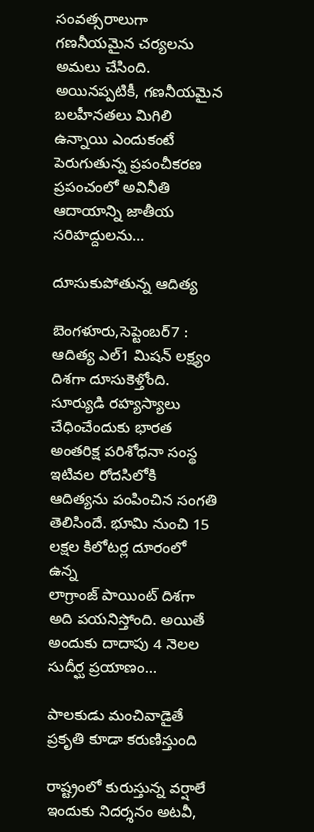సంవత్సరాలుగా గణనీయమైన చర్యలను అమలు చేసింది. అయినప్పటికీ, గణనీయమైన బలహీనతలు మిగిలి ఉన్నాయి ఎందుకంటే పెరుగుతున్న ప్రపంచీకరణ ప్రపంచంలో అవినీతి ఆదాయాన్ని జాతీయ సరిహద్దులను…

దూసుకుపోతున్న ఆదిత్య

బెంగళూరు,సెప్టెంబర్‌7 : ఆదిత్య ఎల్‌1 మిషన్‌ ‌లక్ష్యం దిశగా దూసుకెళ్తోంది. సూర్యుడి రహ్యస్యాలు చేధించేందుకు భారత అంతరిక్ష పరిశోధనా సంస్థ ఇటివల రోదసిలోకి ఆదిత్యను పంపించిన సంగతి తెలిసిందే. భూమి నుంచి 15 లక్షల కిలోటర్ల దూరంలో ఉన్న లాగ్రాంజ్‌ ‌పాయింట్‌ ‌దిశగా అది పయనిస్తోంది. అయితే అందుకు దాదాపు 4 నెలల సుదీర్ఘ ప్రయాణం…

పాలకుడు మంచివాడైతే ప్రకృతి కూడా కరుణిస్తుంది

రాష్ట్రంలో కురుస్తున్న వర్షాలే ఇందుకు నిదర్శనం అటవీ,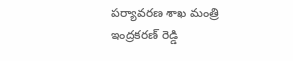పర్యావరణ శాఖ మంత్రి ఇంద్రకరణ్‌ ‌రెడ్డి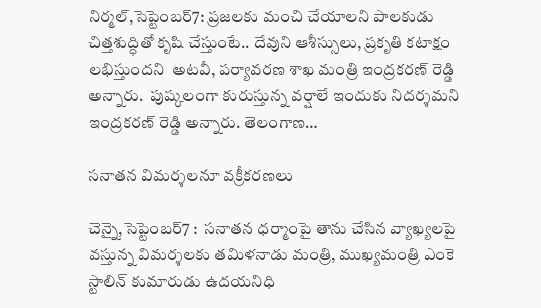నిర్మల్‌,సెప్టెంబర్‌7: ప్రజలకు మంచి చేయాలని పాలకుడు చిత్తశుద్ధితో కృషి చేస్తుంటే.. దేవుని ఆశీస్సులు, ప్రకృతి కటాక్షం లభిస్తుందని  అటవీ, పర్యావరణ శాఖ మంత్రి ఇంద్రకరణ్‌ ‌రెడ్డి అన్నారు.  పుష్కలంగా కురుస్తున్న వర్షాలే ఇందుకు నిదర్శమని ఇంద్రకరణ్‌ ‌రెడ్డి అన్నారు. తెలంగాణ…

సనాతన విమర్శలనూ వక్రీకరణలు

చెన్నై,సెప్టెంబర్‌7 :  సనాతన ధర్మాంపై తాను చేసిన వ్యాఖ్యలపై వస్తున్న విమర్శలకు తమిళనాడు మంత్రి, ముఖ్యమంత్రి ఎంకె స్టాలిన్‌ ‌కుమారుడు ఉదయనిధి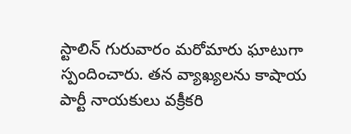స్టాలిన్‌ ‌గురువారం మరోమారు ఘాటుగా స్పందించారు. తన వ్యాఖ్యలను కాషాయ పార్టీ నాయకులు వక్రీకరి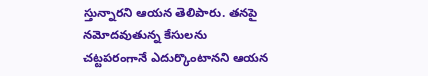స్తున్నారని ఆయన తెలిపారు. తనపై నమోదవుతున్న కేసులను చట్టపరంగానే ఎదుర్కొంటానని ఆయన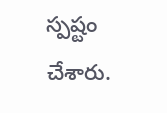స్పష్టం చేశారు.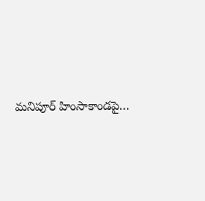మనిపూర్‌ ‌హింసాకాండపై…